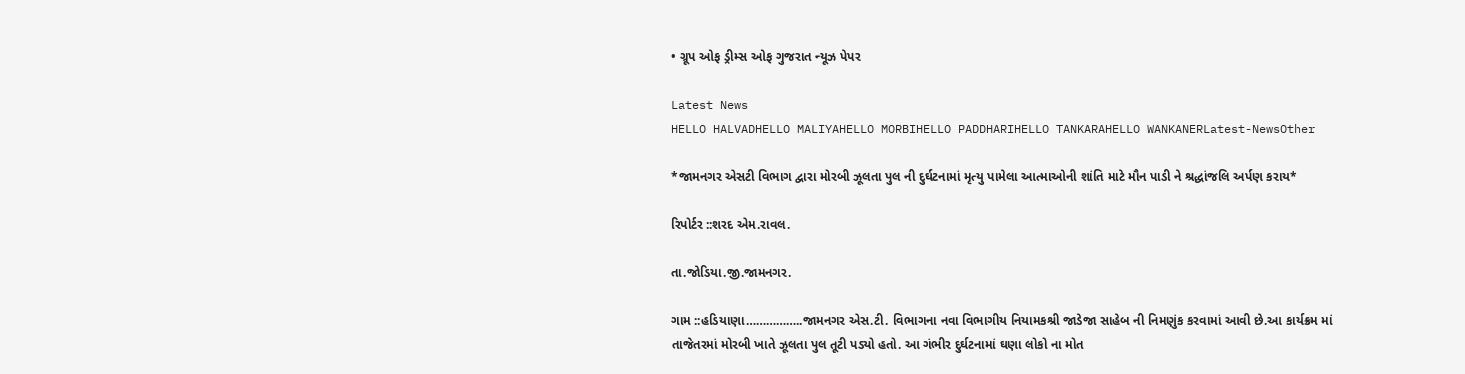• ગ્રૂપ ઓફ ડ્રીમ્સ ઓફ ગુજરાત ન્યૂઝ પેપર

Latest News
HELLO HALVADHELLO MALIYAHELLO MORBIHELLO PADDHARIHELLO TANKARAHELLO WANKANERLatest-NewsOther

*જામનગર એસટી વિભાગ દ્વારા મોરબી ઝૂલતા પુલ ની દુર્ઘટનામાં મૃત્યુ પામેલા આત્માઓની શાંતિ માટે મૌન પાડી ને શ્રદ્ધાંજલિ અર્પણ કરાય*

રિપોર્ટર ::શરદ એમ.રાવલ.

તા.જોડિયા.જી.જામનગર.

ગામ ::હડિયાણા……………..જામનગર એસ.ટી. વિભાગના નવા વિભાગીય નિયામકશ્રી જાડેજા સાહેબ ની નિમણુંક કરવામાં આવી છે.આ કાર્યક્રમ માં તાજેતરમાં મોરબી ખાતે ઝૂલતા પુલ તૂટી પડ્યો હતો. આ ગંભીર દુર્ઘટનામાં ઘણા લોકો ના મોત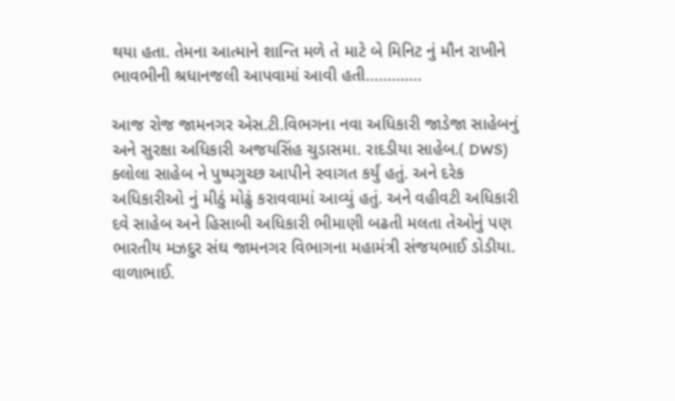થયા હતા. તેમના આત્માને શાન્તિ મળે તે માટે બે મિનિટ નું મૌન રાખીને ભાવભીની શ્રધાનજલી આપવામાં આવી હતી………….

આજ રોજ જામનગર એસ.ટી.વિભગના નવા અધિકારી જાડેજા સાહેબનું અને સુરક્ષા અધિકારી અજયસિંહ ચુડાસમા. રાદડીયા સાહેબ.( DWS) ક્લોલા સાહેબ ને પુષ્પગુચ્છ આપીને સ્વાગત કર્યું હતું. અને દરેક અધિકારીઓ નું મીઠું મોઢું કરાવવામાં આવ્યું હતું. અને વહીવટી અધિકારી દવે સાહેબ અને હિસાબી અધિકારી ભીમાણી બઢતી મલતા તેઓનું પણ ભારતીય મઝદુર સંઘ જામનગર વિભાગના મહામંત્રી સંજયભાઈ ડોડીયા. વાળાભાઈ.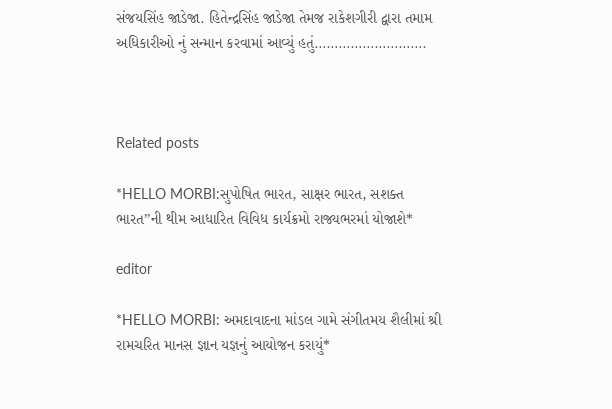સંજયસિંહ જાડેજા. હિતેન્દ્રસિંહ જાડેજા તેમજ રાકેશગીરી દ્વારા તમામ અધિકારીઓ નું સન્માન કરવામાં આવ્યું હતું……………………….



Related posts

*HELLO MORBI:સુપોષિત ભારત, સાક્ષર ભારત, સશક્ત ભારત’’ની થીમ આધારિત વિવિધ કાર્યક્રમો રાજ્યભરમાં યોજાશે*

editor

*HELLO MORBI: અમદાવાદના માંડલ ગામે સંગીતમય શૈલીમાં શ્રી રામચરિત માનસ જ્ઞાન યજ્ઞનું આયોજન કરાયું*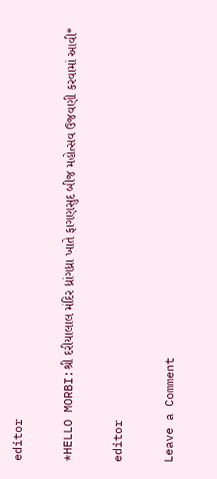editor

*HELLO MORBI:શ્રી દરીયાલાલ મંદિર ધ્રાંગધ્રા ખાતે ફાગણસુદ બીજ મહોત્સવ ઉજવણી કરવામાં આવી*

editor

Leave a Comment